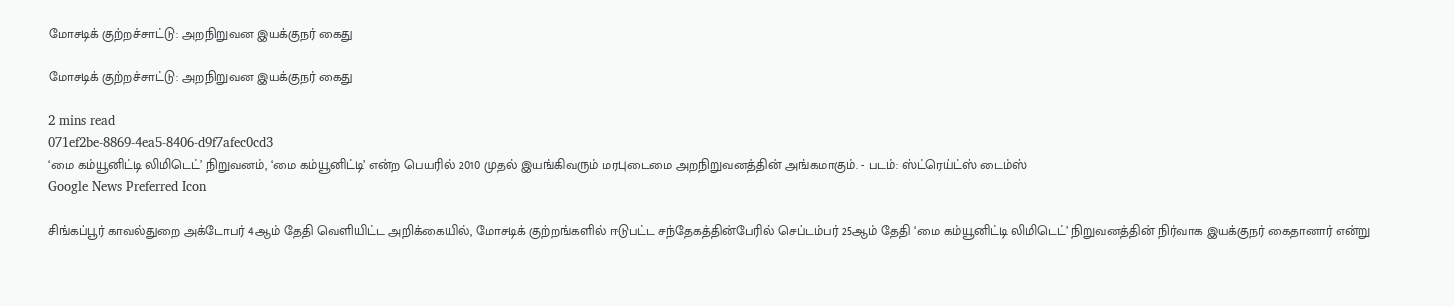மோசடிக் குற்றச்சாட்டு: அறநிறுவன இயக்குநர் கைது

மோசடிக் குற்றச்சாட்டு: அறநிறுவன இயக்குநர் கைது

2 mins read
071ef2be-8869-4ea5-8406-d9f7afec0cd3
‘மை கம்யூனிட்டி லிமிடெட்’ நிறுவனம், ‘மை கம்யூனிட்டி’ என்ற பெயரில் 2010 முதல் இயங்கிவரும் மரபுடைமை அறநிறுவனத்தின் அங்கமாகும். - படம்: ஸ்ட்ரெய்ட்ஸ் டைம்ஸ்
Google News Preferred Icon

சிங்கப்பூர் காவல்துறை அக்டோபர் 4ஆம் தேதி வெளியிட்ட அறிக்கையில், மோசடிக் குற்றங்களில் ஈடுபட்ட சந்தேகத்தின்பேரில் செப்டம்பர் 25ஆம் தேதி ‘மை கம்யூனிட்டி லிமிடெட்’ நிறுவனத்தின் நிர்வாக இயக்குநர் கைதானார் என்று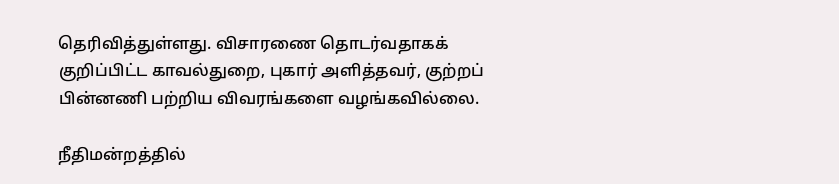தெரிவித்துள்ளது. விசாரணை தொடர்வதாகக் குறிப்பிட்ட காவல்துறை, புகார் அளித்தவர், குற்றப் பின்னணி பற்றிய விவரங்களை வழங்கவில்லை.

நீதிமன்றத்தில்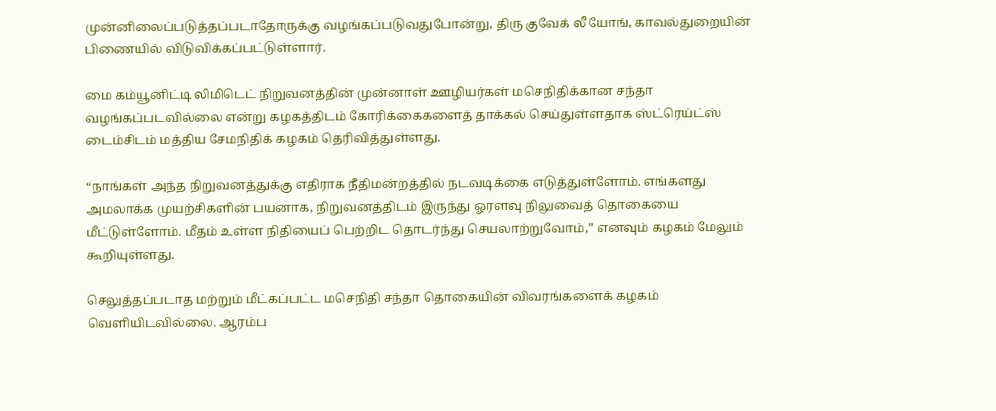முன்னிலைப்படுத்தப்படாதோருக்கு வழங்கப்படுவதுபோன்று, திரு குவேக் லீ யோங், காவல்துறையின் பிணையில் விடுவிக்கப்பட்டுள்ளார்.

மை கம்யூனிட்டி லிமிடெட் நிறுவனத்தின் முன்னாள் ஊழியர்கள் மசெநிதிக்கான சந்தா வழங்கப்படவில்லை என்று கழகத்திடம் கோரிக்கைகளைத் தாக்கல் செய்துள்ளதாக ஸ்ட்ரெய்ட்ஸ் டைம்சிடம் மத்திய சேமநிதிக் கழகம் தெரிவித்துள்ளது.

“நாங்கள் அந்த நிறுவனத்துக்கு எதிராக நீதிமன்றத்தில் நடவடிக்கை எடுத்துள்ளோம். எங்களது அமலாக்க முயற்சிகளின் பயனாக, நிறுவனத்திடம் இருந்து ஓரளவு நிலுவைத் தொகையை மீட்டுள்ளோம். மீதம் உள்ள நிதியைப் பெற்றிட தொடர்ந்து செயலாற்றுவோம்,” எனவும் கழகம் மேலும் கூறியுள்ளது.

செலுத்தப்படாத மற்றும் மீட்கப்பட்ட மசெநிதி சந்தா தொகையின் விவரங்களைக் கழகம் வெளியிடவில்லை. ஆரம்ப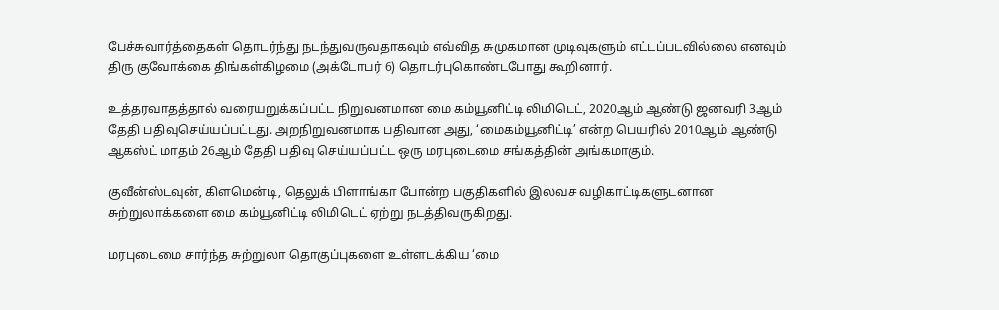பேச்சுவார்த்தைகள் தொடர்ந்து நடந்துவருவதாகவும் எவ்வித சுமுகமான முடிவுகளும் எட்டப்படவில்லை எனவும் திரு குவோக்கை திங்கள்கிழமை (அக்டோபர் 6) தொடர்புகொண்டபோது கூறினார்.

உத்தரவாதத்தால் வரையறுக்கப்பட்ட நிறுவனமான மை கம்யூனிட்டி லிமிடெட், 2020ஆம் ஆண்டு ஜனவரி 3ஆம் தேதி பதிவுசெய்யப்பட்டது. அறநிறுவனமாக பதிவான அது, ‘மைகம்யூனிட்டி’ என்ற பெயரில் 2010ஆம் ஆண்டு ஆகஸ்ட் மாதம் 26ஆம் தேதி பதிவு செய்யப்பட்ட ஒரு மரபுடைமை சங்கத்தின் அங்கமாகும்.

குவீன்ஸ்டவுன், கிளமென்டி, தெலுக் பிளாங்கா போன்ற பகுதிகளில் இலவச வழிகாட்டிகளுடனான சுற்றுலாக்களை மை கம்யூனிட்டி லிமிடெட் ஏற்று நடத்திவருகிறது.

மரபுடைமை சார்ந்த சுற்றுலா தொகுப்புகளை உள்ளடக்கிய ‘மை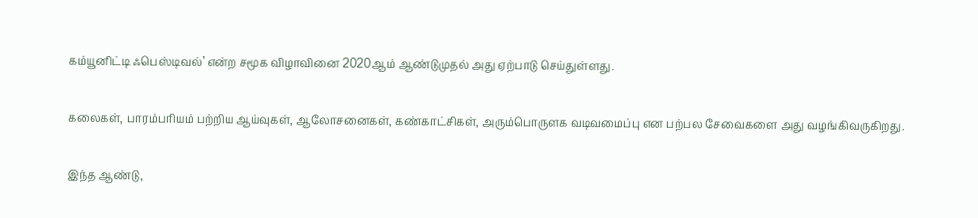கம்யூனிட்டி ஃபெஸ்டிவல்’ என்ற சமூக விழாவினை 2020ஆம் ஆண்டுமுதல் அது ஏற்பாடு செய்துள்ளது.

கலைகள், பாரம்பரியம் பற்றிய ஆய்வுகள், ஆலோசனைகள், கண்காட்சிகள், அரும்பொருளக வடிவமைப்பு என பற்பல சேவைகளை அது வழங்கிவருகிறது.

இந்த ஆண்டு,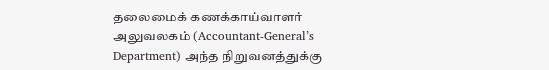தலைமைக் கணக்காய்வாளர் அலுவலகம் (Accountant-General’s Department) அந்த நிறுவனத்துக்கு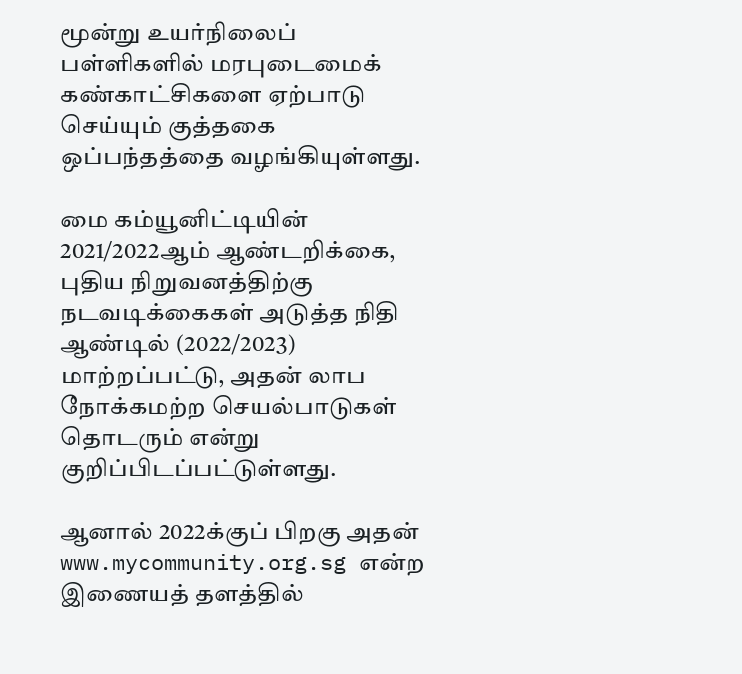மூன்று உயர்நிலைப் பள்ளிகளில் மரபுடைமைக் கண்காட்சிகளை ஏற்பாடு செய்யும் குத்தகை ஒப்பந்தத்தை வழங்கியுள்ளது.

மை கம்யூனிட்டியின் 2021/2022ஆம் ஆண்டறிக்கை, புதிய நிறுவனத்திற்கு நடவடிக்கைகள் அடுத்த நிதி ஆண்டில் (2022/2023) மாற்றப்பட்டு, அதன் லாப நோக்கமற்ற செயல்பாடுகள் தொடரும் என்று குறிப்பிடப்பட்டுள்ளது.

ஆனால் 2022க்குப் பிறகு அதன் www.mycommunity.org.sg என்ற இணையத் தளத்தில்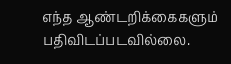எந்த ஆண்டறிக்கைகளும் பதிவிடப்படவில்லை.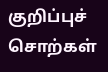குறிப்புச் சொற்கள்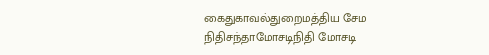கைதுகாவல்துறைமத்திய சேம நிதிசந்தாமோசடிநிதி மோசடி